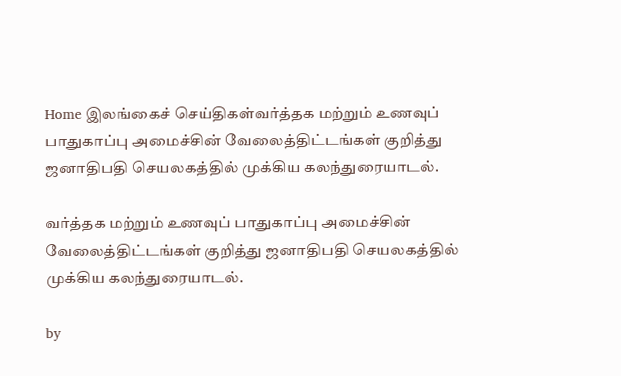Home இலங்கைச் செய்திகள்வர்த்தக மற்றும் உணவுப் பாதுகாப்பு அமைச்சின் வேலைத்திட்டங்கள் குறித்து ஜனாதிபதி செயலகத்தில் முக்கிய கலந்துரையாடல்.

வர்த்தக மற்றும் உணவுப் பாதுகாப்பு அமைச்சின் வேலைத்திட்டங்கள் குறித்து ஜனாதிபதி செயலகத்தில் முக்கிய கலந்துரையாடல்.

by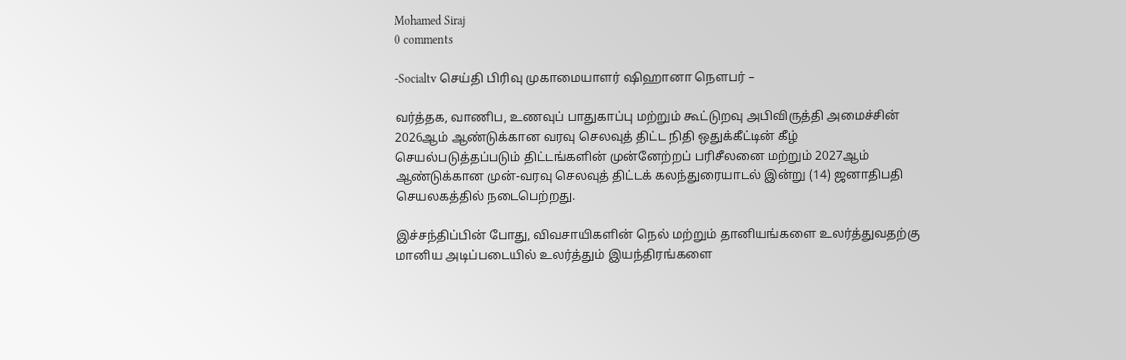Mohamed Siraj
0 comments

-Socialtv செய்தி பிரிவு முகாமையாளர் ஷிஹானா நௌபர் –

வர்த்தக, வாணிப, உணவுப் பாதுகாப்பு மற்றும் கூட்டுறவு அபிவிருத்தி அமைச்சின் 2026ஆம் ஆண்டுக்கான வரவு செலவுத் திட்ட நிதி ஒதுக்கீட்டின் கீழ் செயல்படுத்தப்படும் திட்டங்களின் முன்னேற்றப் பரிசீலனை மற்றும் 2027ஆம் ஆண்டுக்கான முன்-வரவு செலவுத் திட்டக் கலந்துரையாடல் இன்று (14) ஜனாதிபதி செயலகத்தில் நடைபெற்றது.

இச்சந்திப்பின் போது, விவசாயிகளின் நெல் மற்றும் தானியங்களை உலர்த்துவதற்கு மானிய அடிப்படையில் உலர்த்தும் இயந்திரங்களை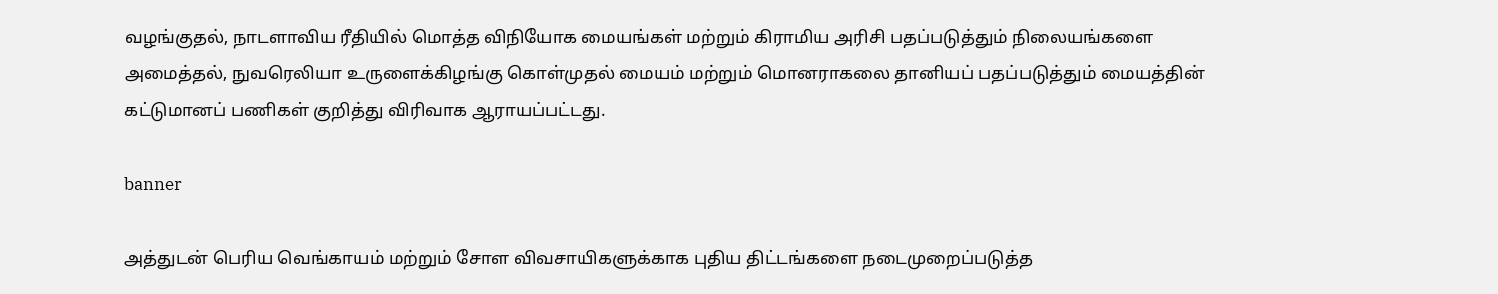வழங்குதல், நாடளாவிய ரீதியில் மொத்த விநியோக மையங்கள் மற்றும் கிராமிய அரிசி பதப்படுத்தும் நிலையங்களை அமைத்தல், நுவரெலியா உருளைக்கிழங்கு கொள்முதல் மையம் மற்றும் மொனராகலை தானியப் பதப்படுத்தும் மையத்தின் கட்டுமானப் பணிகள் குறித்து விரிவாக ஆராயப்பட்டது.

banner

அத்துடன் பெரிய வெங்காயம் மற்றும் சோள விவசாயிகளுக்காக புதிய திட்டங்களை நடைமுறைப்படுத்த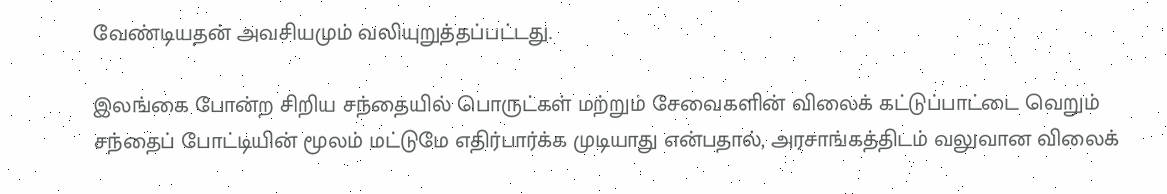வேண்டியதன் அவசியமும் வலியுறுத்தப்பட்டது.

இலங்கை போன்ற சிறிய சந்தையில் பொருட்கள் மற்றும் சேவைகளின் விலைக் கட்டுப்பாட்டை வெறும் சந்தைப் போட்டியின் மூலம் மட்டுமே எதிர்பார்க்க முடியாது என்பதால், அரசாங்கத்திடம் வலுவான விலைக்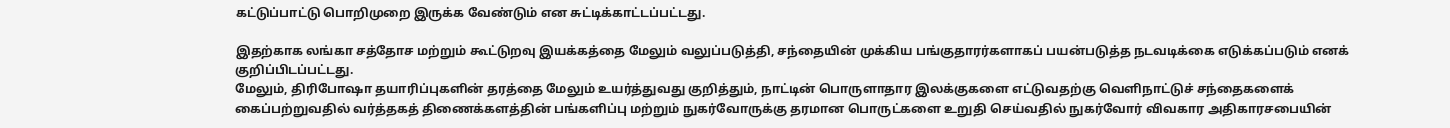கட்டுப்பாட்டு பொறிமுறை இருக்க வேண்டும் என சுட்டிக்காட்டப்பட்டது.

இதற்காக லங்கா சத்தோச மற்றும் கூட்டுறவு இயக்கத்தை மேலும் வலுப்படுத்தி, சந்தையின் முக்கிய பங்குதாரர்களாகப் பயன்படுத்த நடவடிக்கை எடுக்கப்படும் எனக் குறிப்பிடப்பட்டது.
மேலும், திரிபோஷா தயாரிப்புகளின் தரத்தை மேலும் உயர்த்துவது குறித்தும், நாட்டின் பொருளாதார இலக்குகளை எட்டுவதற்கு வெளிநாட்டுச் சந்தைகளைக் கைப்பற்றுவதில் வர்த்தகத் திணைக்களத்தின் பங்களிப்பு மற்றும் நுகர்வோருக்கு தரமான பொருட்களை உறுதி செய்வதில் நுகர்வோர் விவகார அதிகாரசபையின்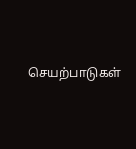செயற்பாடுகள்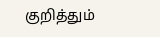குறித்தும்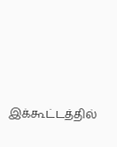இக்கூட்டத்தில்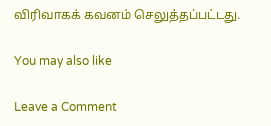விரிவாகக் கவனம் செலுத்தப்பட்டது.

You may also like

Leave a Comment